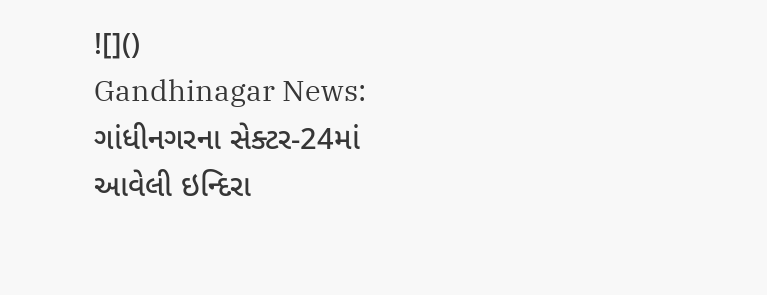![]()
Gandhinagar News: ગાંધીનગરના સેક્ટર-24માં આવેલી ઇન્દિરા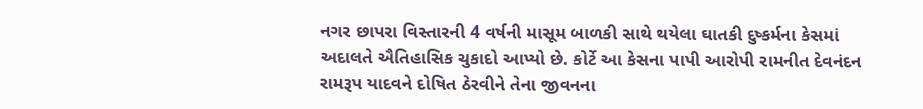નગર છાપરા વિસ્તારની 4 વર્ષની માસૂમ બાળકી સાથે થયેલા ઘાતકી દુષ્કર્મના કેસમાં અદાલતે ઐતિહાસિક ચુકાદો આપ્યો છે. કોર્ટે આ કેસના પાપી આરોપી રામનીત દેવનંદન રામરૂપ યાદવને દોષિત ઠેરવીને તેના જીવનના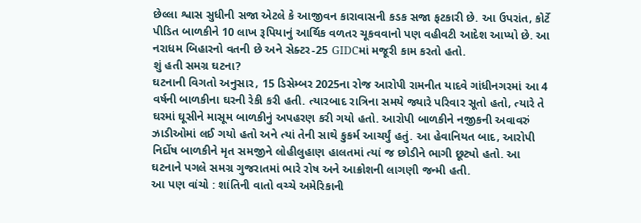છેલ્લા શ્વાસ સુધીની સજા એટલે કે આજીવન કારાવાસની કડક સજા ફટકારી છે. આ ઉપરાંત, કોર્ટે પીડિત બાળકીને 10 લાખ રૂપિયાનું આર્થિક વળતર ચૂકવવાનો પણ વહીવટી આદેશ આપ્યો છે. આ નરાધમ બિહારનો વતની છે અને સેક્ટર-25 GIDCમાં મજૂરી કામ કરતો હતો.
શું હતી સમગ્ર ઘટના?
ઘટનાની વિગતો અનુસાર, 15 ડિસેમ્બર 2025ના રોજ આરોપી રામનીત યાદવે ગાંધીનગરમાં આ 4 વર્ષની બાળકીના ઘરની રેકી કરી હતી. ત્યારબાદ રાત્રિના સમયે જ્યારે પરિવાર સૂતો હતો, ત્યારે તે ઘરમાં ઘૂસીને માસૂમ બાળકીનું અપહરણ કરી ગયો હતો. આરોપી બાળકીને નજીકની અવાવરું ઝાડીઓમાં લઈ ગયો હતો અને ત્યાં તેની સાથે કુકર્મ આચર્યું હતું. આ હેવાનિયત બાદ, આરોપી નિર્દોષ બાળકીને મૃત સમજીને લોહીલુહાણ હાલતમાં ત્યાં જ છોડીને ભાગી છૂટ્યો હતો. આ ઘટનાને પગલે સમગ્ર ગુજરાતમાં ભારે રોષ અને આક્રોશની લાગણી જન્મી હતી.
આ પણ વાંચો : શાંતિની વાતો વચ્ચે અમેરિકાની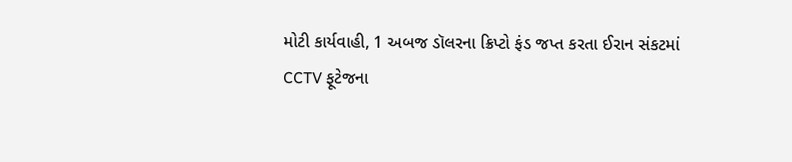મોટી કાર્યવાહી, 1 અબજ ડૉલરના ક્રિપ્ટો ફંડ જપ્ત કરતા ઈરાન સંકટમાં
CCTV ફૂટેજના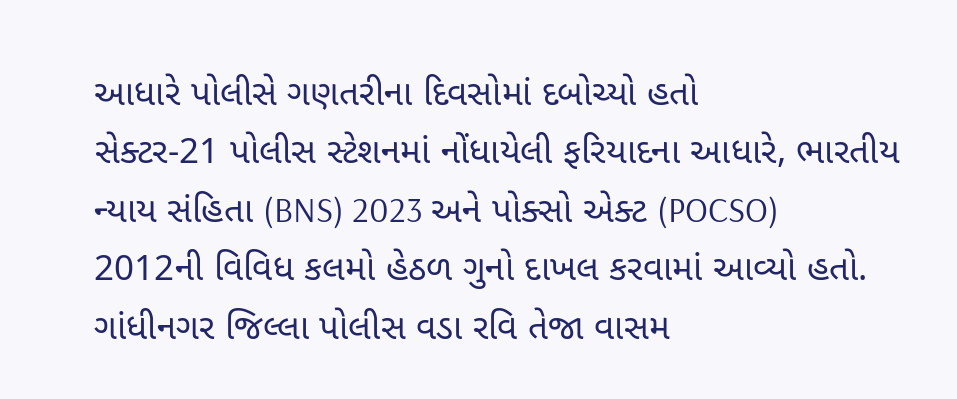આધારે પોલીસે ગણતરીના દિવસોમાં દબોચ્યો હતો
સેક્ટર-21 પોલીસ સ્ટેશનમાં નોંધાયેલી ફરિયાદના આધારે, ભારતીય ન્યાય સંહિતા (BNS) 2023 અને પોક્સો એક્ટ (POCSO) 2012ની વિવિધ કલમો હેઠળ ગુનો દાખલ કરવામાં આવ્યો હતો. ગાંધીનગર જિલ્લા પોલીસ વડા રવિ તેજા વાસમ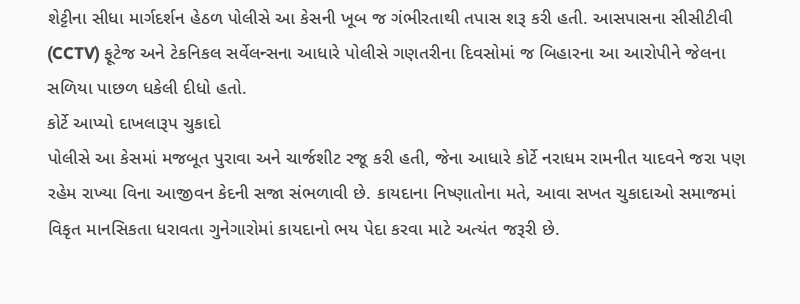શેટ્ટીના સીધા માર્ગદર્શન હેઠળ પોલીસે આ કેસની ખૂબ જ ગંભીરતાથી તપાસ શરૂ કરી હતી. આસપાસના સીસીટીવી (CCTV) ફૂટેજ અને ટેકનિકલ સર્વેલન્સના આધારે પોલીસે ગણતરીના દિવસોમાં જ બિહારના આ આરોપીને જેલના સળિયા પાછળ ધકેલી દીધો હતો.
કોર્ટે આપ્યો દાખલારૂપ ચુકાદો
પોલીસે આ કેસમાં મજબૂત પુરાવા અને ચાર્જશીટ રજૂ કરી હતી, જેના આધારે કોર્ટે નરાધમ રામનીત યાદવને જરા પણ રહેમ રાખ્યા વિના આજીવન કેદની સજા સંભળાવી છે. કાયદાના નિષ્ણાતોના મતે, આવા સખત ચુકાદાઓ સમાજમાં વિકૃત માનસિકતા ધરાવતા ગુનેગારોમાં કાયદાનો ભય પેદા કરવા માટે અત્યંત જરૂરી છે.